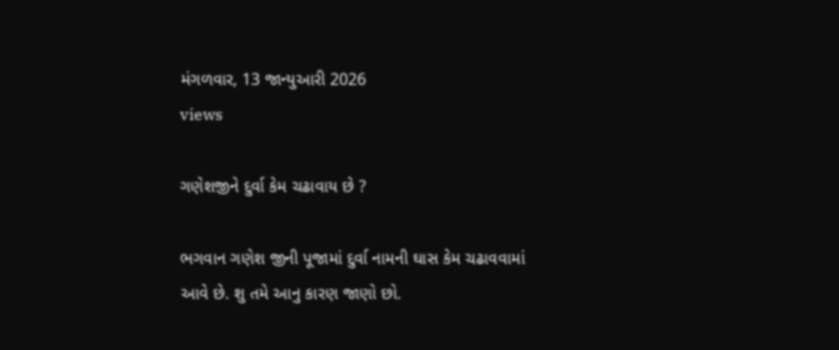મંગળવાર, 13 જાન્યુઆરી 2026
views

ગણેશજીને દુર્વા કેમ ચઢાવાય છે ?

ભગવાન ગણેશ જીની પૂજામાં દુર્વા નામની ઘાસ કેમ ચઢાવવામાં આવે છે. શુ તમે આનુ કારણ જાણો છો.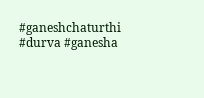#ganeshchaturthi #durva #ganesha